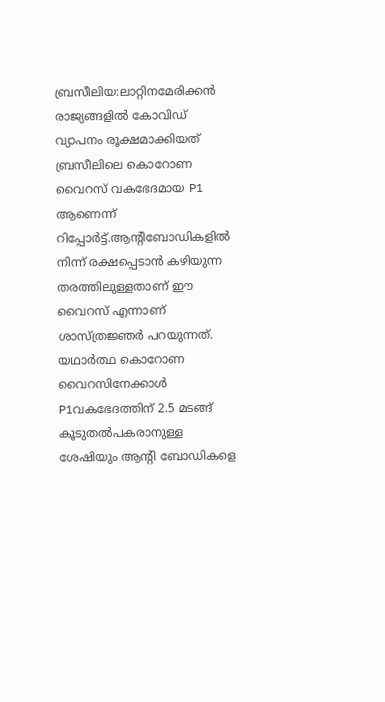ബ്രസീലിയ:ലാറ്റിനമേരിക്കൻ രാജ്യങ്ങളിൽ കോവിഡ് വ്യാപനം രൂക്ഷമാക്കിയത് ബ്രസീലിലെ കൊറോണ വൈറസ് വകഭേദമായ P1 ആണെന്ന് റിപ്പോർട്ട്.ആന്റിബോഡികളിൽ നിന്ന് രക്ഷപ്പെടാൻ കഴിയുന്ന തരത്തിലുള്ളതാണ് ഈ വൈറസ് എന്നാണ് ശാസ്ത്രജ്ഞർ പറയുന്നത്. യഥാർത്ഥ കൊറോണ വൈറസിനേക്കാൾ P1വകഭേദത്തിന് 2.5 മടങ്ങ് കൂടുതൽപകരാനുള്ള ശേഷിയും ആന്റി ബോഡികളെ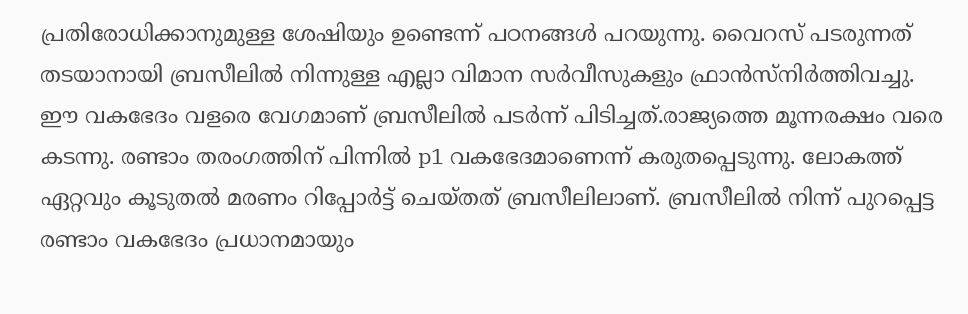പ്രതിരോധിക്കാനുമുള്ള ശേഷിയും ഉണ്ടെന്ന് പഠനങ്ങൾ പറയുന്നു. വൈറസ് പടരുന്നത് തടയാനായി ബ്രസീലിൽ നിന്നുള്ള എല്ലാ വിമാന സർവീസുകളും ഫ്രാൻസ്നിർത്തിവച്ചു. ഈ വകഭേദം വളരെ വേഗമാണ് ബ്രസീലിൽ പടർന്ന് പിടിച്ചത്.രാജ്യത്തെ മൂന്നരക്ഷം വരെ കടന്നു. രണ്ടാം തരംഗത്തിന് പിന്നിൽ p1 വകഭേദമാണെന്ന് കരുതപ്പെടുന്നു. ലോകത്ത് ഏറ്റവും കൂടുതൽ മരണം റിപ്പോർട്ട് ചെയ്തത് ബ്രസീലിലാണ്. ബ്രസീലിൽ നിന്ന് പുറപ്പെട്ട രണ്ടാം വകഭേദം പ്രധാനമായും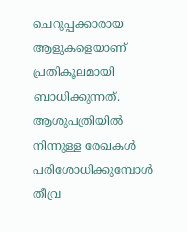ചെറുപ്പക്കാരായ ആളുകളെയാണ് പ്രതികൂലമായി ബാധിക്കുന്നത്. ആശുപത്രിയിൽ നിന്നുള്ള രേഖകൾ പരിശോധിക്കുമ്പോൾ തീവ്ര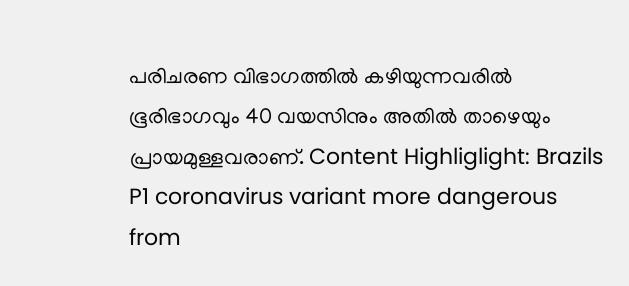പരിചരണ വിഭാഗത്തിൽ കഴിയുന്നവരിൽ ഭൂരിഭാഗവും 40 വയസിനും അതിൽ താഴെയും പ്രായമുള്ളവരാണ്. Content Highliglight: Brazils P1 coronavirus variant more dangerous
from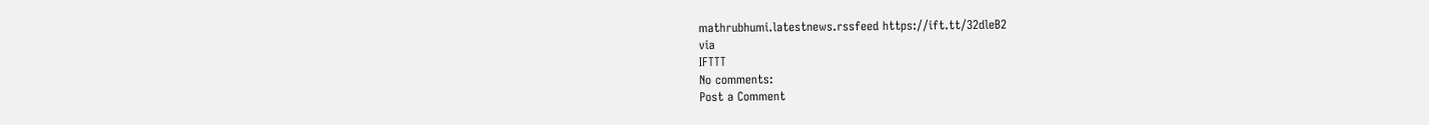mathrubhumi.latestnews.rssfeed https://ift.tt/32dleB2
via
IFTTT
No comments:
Post a Comment